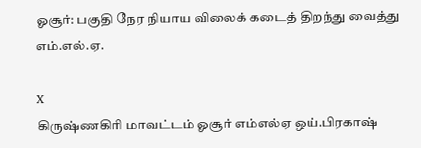ஓசூர்: பகுதி நேர நியாய விலைக் கடைத் திறந்து வைத்து எம்.எல்.ஏ.

X
கிருஷ்ணகிரி மாவட்டம் ஓசூர் எம்எல்ஏ ஒய்.பிரகாஷ்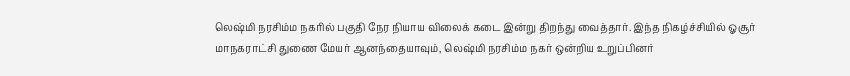லெஷ்மி நரசிம்ம நகரில் பகுதி நேர நியாய விலைக் கடை இன்று திறந்து வைத்தார். இந்த நிகழ்ச்சியில் ஓசூர் மாநகராட்சி துணை மேயர் ஆனந்தையாவும், லெஷ்மி நரசிம்ம நகர் ஒன்றிய உறுப்பினர்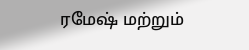ரமேஷ் மற்றும்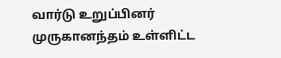வார்டு உறுப்பினர் முருகானந்தம் உள்ளிட்ட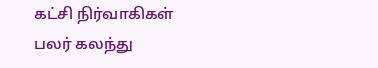கட்சி நிர்வாகிகள் பலர் கலந்து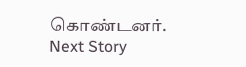கொண்டனர்.
Next Story